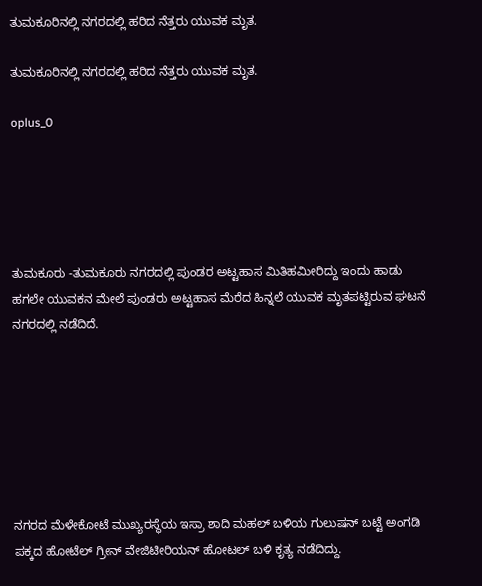ತುಮಕೂರಿನಲ್ಲಿ ನಗರದಲ್ಲಿ ಹರಿದ ನೆತ್ತರು ಯುವಕ ಮೃತ.

ತುಮಕೂರಿನಲ್ಲಿ ನಗರದಲ್ಲಿ ಹರಿದ ನೆತ್ತರು ಯುವಕ ಮೃತ.

oplus_0





ತುಮಕೂರು -ತುಮಕೂರು ನಗರದಲ್ಲಿ ಪುಂಡರ ಅಟ್ಟಹಾಸ ಮಿತಿಹಮೀರಿದ್ದು ಇಂದು ಹಾಡು ಹಗಲೇ ಯುವಕನ ಮೇಲೆ ಪುಂಡರು ಅಟ್ಟಹಾಸ ಮೆರೆದ ಹಿನ್ನಲೆ ಯುವಕ ಮೃತಪಟ್ಟಿರುವ ಘಟನೆ ನಗರದಲ್ಲಿ ನಡೆದಿದೆ.







ನಗರದ ಮೆಳೇಕೋಟೆ ಮುಖ್ಯರಸ್ಥೆಯ ಇಸ್ರಾ ಶಾದಿ ಮಹಲ್ ಬಳಿಯ ಗುಲುಷನ್ ಬಟ್ಟೆ ಅಂಗಡಿ ಪಕ್ಕದ ಹೋಟೆಲ್ ಗ್ರೀನ್ ವೇಜಿಟೀರಿಯನ್ ಹೋಟಲ್ ಬಳಿ ಕೃತ್ಯ ನಡೆದಿದ್ದು.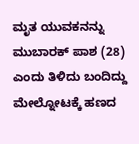ಮೃತ ಯುವಕನನ್ನು ಮುಬಾರಕ್ ಪಾಶ (28) ಎಂದು ತಿಳಿದು ಬಂದಿದ್ದು ಮೇಲ್ನೋಟಕ್ಕೆ ಹಣದ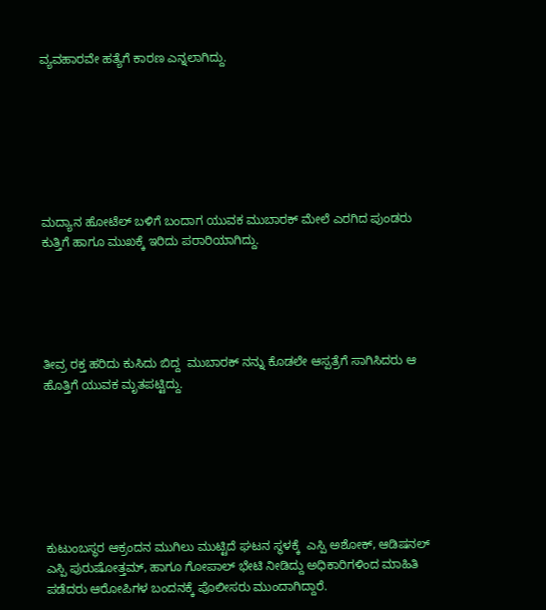ವ್ಯವಹಾರವೇ ಹತ್ಯೆಗೆ ಕಾರಣ ಎನ್ನಲಾಗಿದ್ದು.







ಮದ್ಯಾನ ಹೋಟೆಲ್ ಬಳಿಗೆ ಬಂದಾಗ ಯುವಕ ಮುಬಾರಕ್ ಮೇಲೆ ಎರಗಿದ ಪುಂಡರು ಕುತ್ತಿಗೆ ಹಾಗೂ ಮುಖಕ್ಕೆ ಇರಿದು ಪರಾರಿಯಾಗಿದ್ದು.





ತೀವ್ರ ರಕ್ತ ಹರಿದು ಕುಸಿದು ಬಿದ್ದ  ಮುಬಾರಕ್ ನನ್ನು ಕೊಡಲೇ ಆಸ್ಪತ್ರೆಗೆ ಸಾಗಿಸಿದರು ಆ ಹೊತ್ತಿಗೆ ಯುವಕ ಮೃತಪಟ್ಟಿದ್ದು.







ಕುಟುಂಬಸ್ಥರ ಆಕ್ರಂದನ ಮುಗಿಲು ಮುಟ್ಟಿದೆ ಘಟನ ಸ್ಥಳಕ್ಕೆ  ಎಸ್ಪಿ ಅಶೋಕ್, ಆಡಿಷನಲ್  ಎಸ್ಪಿ ಪುರುಷೋತ್ತಮ್, ಹಾಗೂ ಗೋಪಾಲ್ ಭೇಟಿ ನೀಡಿದ್ದು ಅಧಿಕಾರಿಗಳಿಂದ ಮಾಹಿತಿ ಪಡೆದರು ಆರೋಪಿಗಳ ಬಂದನಕ್ಕೆ ಪೊಲೀಸರು ಮುಂದಾಗಿದ್ದಾರೆ.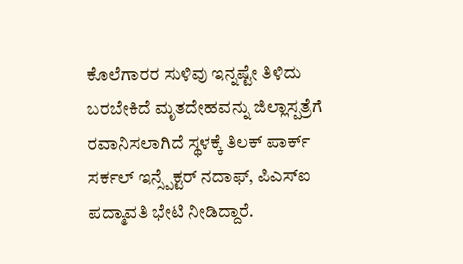ಕೊಲೆಗಾರರ ಸುಳಿವು ಇನ್ನಷ್ಟೇ ತಿಳಿದು ಬರಬೇಕಿದೆ ಮೃತದೇಹವನ್ನು ಜಿಲ್ಲಾಸ್ಪತ್ರೆಗೆ ರವಾನಿಸಲಾಗಿದೆ ಸ್ಥಳಕ್ಕೆ ತಿಲಕ್ ಪಾರ್ಕ್ ಸರ್ಕಲ್ ಇನ್ಸ್ಪೆಕ್ಟರ್ ನದಾಫ್, ಪಿಎಸ್ಐ ಪದ್ಮಾವತಿ ಭೇಟಿ ನೀಡಿದ್ದಾರೆ.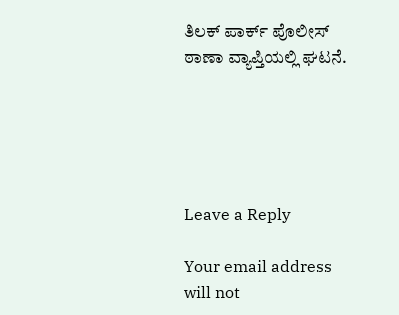ತಿಲಕ್ ಪಾರ್ಕ್ ಪೊಲೀಸ್ ಠಾಣಾ ವ್ಯಾಪ್ತಿಯಲ್ಲಿ ಘಟನೆ.





Leave a Reply

Your email address will not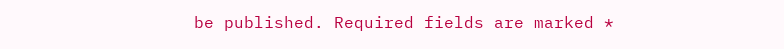be published. Required fields are marked *